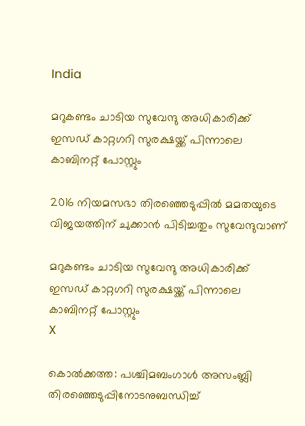India

മറുകണ്ടം ചാടിയ സുവേന്ദു അധികാരിക്ക് ഇസഡ് കാറ്റഗറി സുരക്ഷയ്ക്ക് പിന്നാലെ കാബിനറ്റ് പോസ്റ്റും

2016 നിയമസഭാ തിരഞ്ഞെടുപ്പില്‍ മമതയുടെ വിജയത്തിന് ചുക്കാന്‍ പിടിച്ചതും സുവേന്ദുവാണ്

മറുകണ്ടം ചാടിയ സുവേന്ദു അധികാരിക്ക് ഇസഡ് കാറ്റഗറി സുരക്ഷയ്ക്ക് പിന്നാലെ കാബിനറ്റ് പോസ്റ്റും
X

കൊൽക്കത്ത: പശ്ചിമബംഗാള്‍ അസംബ്ലി തിരഞ്ഞെടുപ്പിനോടനുബന്ധിച്ച്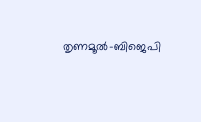തൃണമൂല്‍-ബിജെപി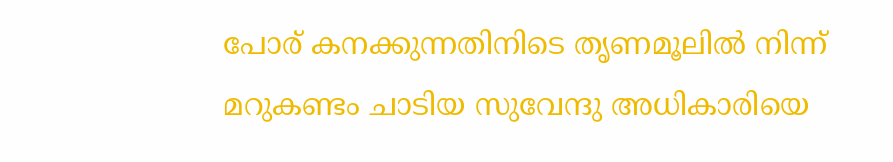പോര് കനക്കുന്നതിനിടെ തൃണമൂലില്‍ നിന്ന് മറുകണ്ടം ചാടിയ സുവേന്ദു അധികാരിയെ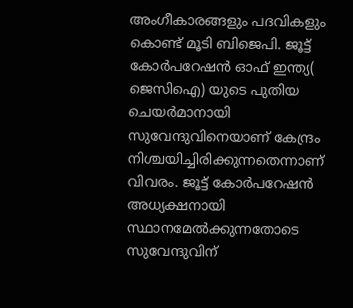അംഗീകാരങ്ങളും പദവികളും കൊണ്ട് മൂടി ബിജെപി. ജൂട്ട് കോര്‍പറേഷന്‍ ഓഫ് ഇന്ത്യ( ജെസിഐ) യുടെ പുതിയ ചെയര്‍മാനായി സുവേന്ദുവിനെയാണ് കേന്ദ്രം നിശ്ചയിച്ചിരിക്കുന്നതെന്നാണ് വിവരം. ജൂട്ട് കോര്‍പറേഷന്‍ അധ്യക്ഷനായി സ്ഥാനമേല്‍ക്കുന്നതോടെ സുവേന്ദുവിന്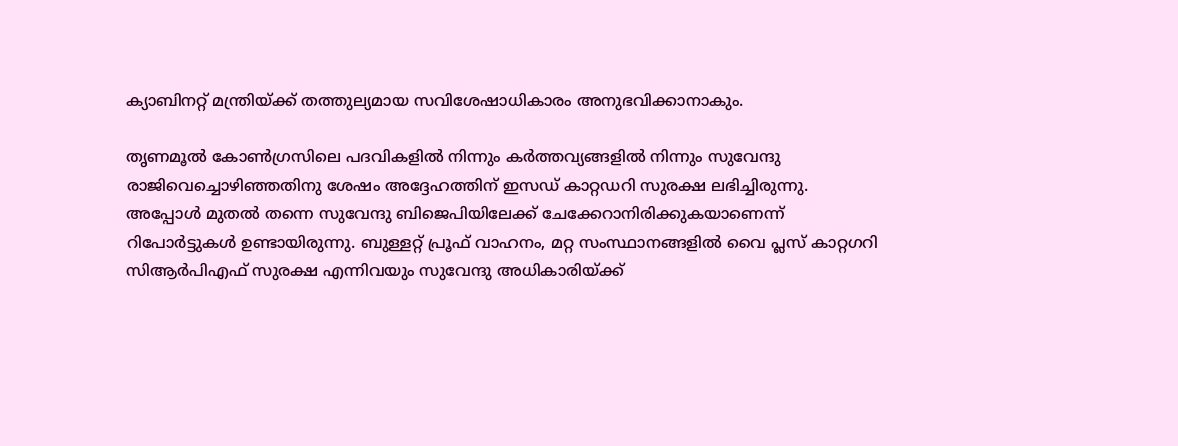ക്യാബിനറ്റ് മന്ത്രിയ്ക്ക് തത്തുല്യമായ സവിശേഷാധികാരം അനുഭവിക്കാനാകും.

തൃണമൂല്‍ കോണ്‍ഗ്രസിലെ പദവികളില്‍ നിന്നും കര്‍ത്തവ്യങ്ങളില്‍ നിന്നും സുവേന്ദു രാജിവെച്ചൊഴിഞ്ഞതിനു ശേഷം അദ്ദേഹത്തിന് ഇസഡ് കാറ്റഡറി സുരക്ഷ ലഭിച്ചിരുന്നു. അപ്പോള്‍ മുതല്‍ തന്നെ സുവേന്ദു ബിജെപിയിലേക്ക് ചേക്കേറാനിരിക്കുകയാണെന്ന് റിപോര്‍ട്ടുകള്‍ ഉണ്ടായിരുന്നു. ബുള്ളറ്റ് പ്രൂഫ് വാഹനം, മറ്റ സംസ്ഥാനങ്ങളില്‍ വൈ പ്ലസ് കാറ്റഗറി സിആര്‍പിഎഫ് സുരക്ഷ എന്നിവയും സുവേന്ദു അധികാരിയ്ക്ക്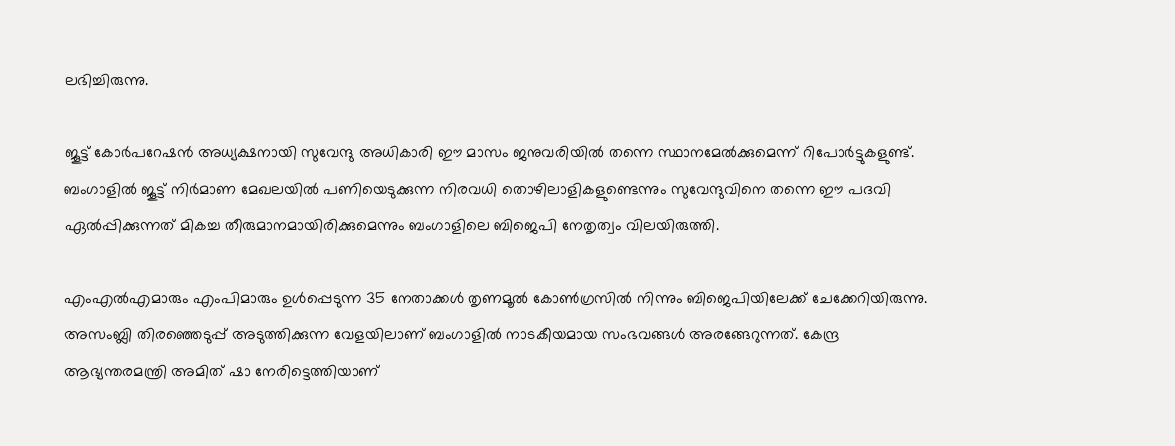ലഭിച്ചിരുന്നു.

ജൂട്ട് കോര്‍പറേഷന്‍ അധ്യക്ഷനായി സുവേന്ദു അധികാരി ഈ മാസം ജനുവരിയില്‍ തന്നെ സ്ഥാനമേല്‍ക്കുമെന്ന് റിപോര്‍ട്ടുകളുണ്ട്. ബംഗാളില്‍ ജൂട്ട് നിര്‍മാണ മേഖലയില്‍ പണിയെടുക്കുന്ന നിരവധി തൊഴിലാളികളുണ്ടെന്നും സുവേന്ദുവിനെ തന്നെ ഈ പദവി ഏല്‍പ്പിക്കുന്നത് മികച്ച തീരുമാനമായിരിക്കുമെന്നും ബംഗാളിലെ ബിജെപി നേതൃത്വം വിലയിരുത്തി.

എംഎല്‍എമാരും എംപിമാരും ഉള്‍പ്പെടുന്ന 35 നേതാക്കള്‍ തൃണമൂല്‍ കോണ്‍ഗ്രസില്‍ നിന്നും ബിജെപിയിലേക്ക് ചേക്കേറിയിരുന്നു. അസംബ്ലി തിരഞ്ഞെടുപ്പ് അടുത്തിക്കുന്ന വേളയിലാണ് ബംഗാളില്‍ നാടകീയമായ സംഭവങ്ങള്‍ അരങ്ങേറുന്നത്. കേന്ദ്ര ആഭ്യന്തരമന്ത്രി അമിത് ഷാ നേരിട്ടെത്തിയാണ്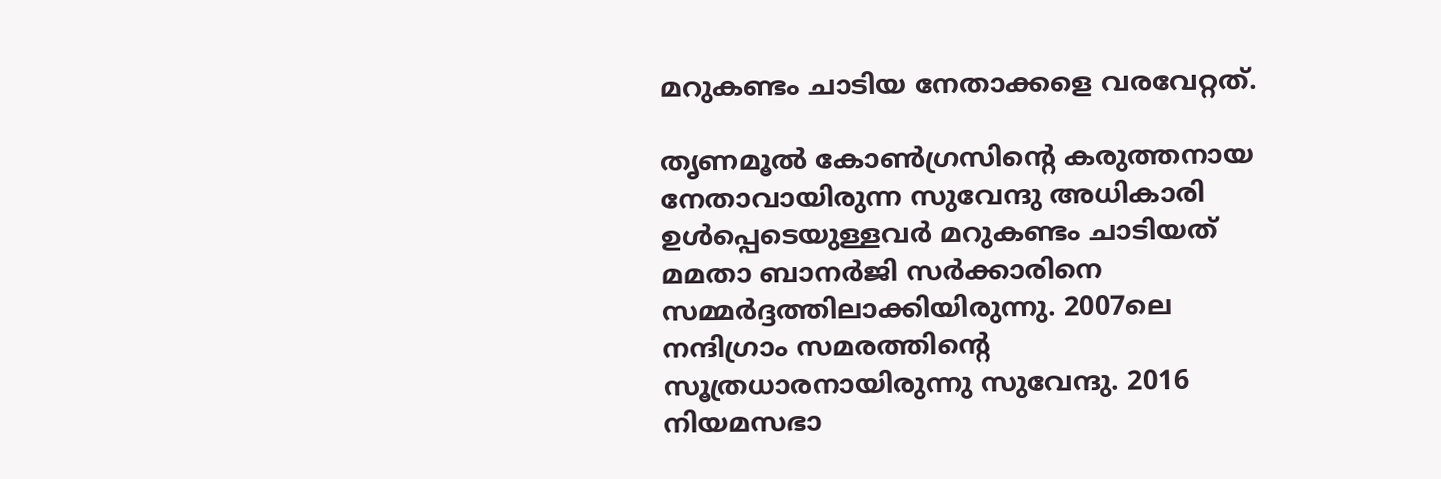മറുകണ്ടം ചാടിയ നേതാക്കളെ വരവേറ്റത്.

തൃണമൂല്‍ കോണ്‍ഗ്രസിന്റെ കരുത്തനായ നേതാവായിരുന്ന സുവേന്ദു അധികാരി ഉള്‍പ്പെടെയുള്ളവര്‍ മറുകണ്ടം ചാടിയത് മമതാ ബാനര്‍ജി സര്‍ക്കാരിനെ സമ്മര്‍ദ്ദത്തിലാക്കിയിരുന്നു. 2007ലെ നന്ദിഗ്രാം സമരത്തിന്റെ സൂത്രധാരനായിരുന്നു സുവേന്ദു. 2016 നിയമസഭാ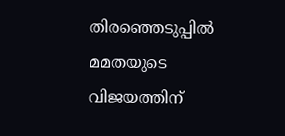തിരഞ്ഞെടുപ്പില്‍ മമതയുടെ വിജയത്തിന്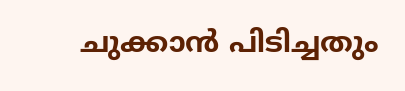ചുക്കാന്‍ പിടിച്ചതും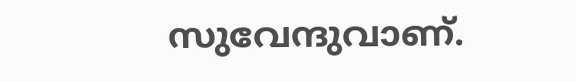സുവേന്ദുവാണ്.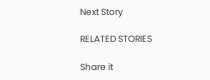Next Story

RELATED STORIES

Share it